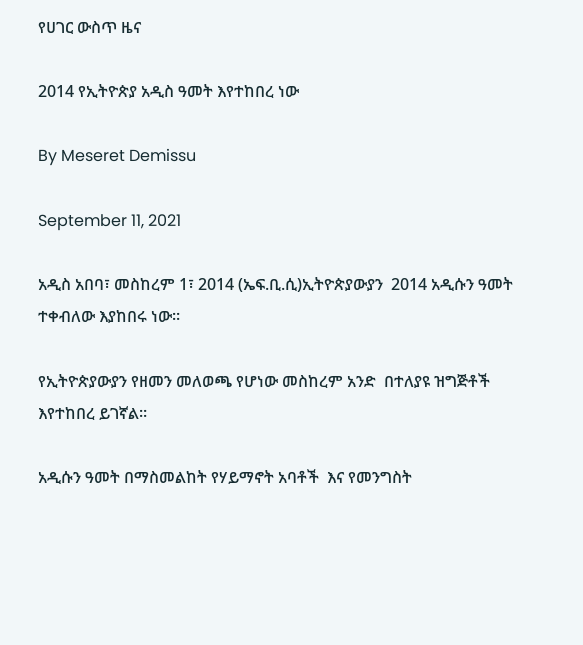የሀገር ውስጥ ዜና

2014 የኢትዮጵያ አዲስ ዓመት እየተከበረ ነው

By Meseret Demissu

September 11, 2021

አዲስ አበባ፣ መስከረም 1፣ 2014 (ኤፍ.ቢ.ሲ)ኢትዮጵያውያን  2014 አዲሱን ዓመት ተቀብለው እያከበሩ ነው።

የኢትዮጵያውያን የዘመን መለወጫ የሆነው መስከረም አንድ  በተለያዩ ዝግጅቶች እየተከበረ ይገኛል።

አዲሱን ዓመት በማስመልከት የሃይማኖት አባቶች  እና የመንግስት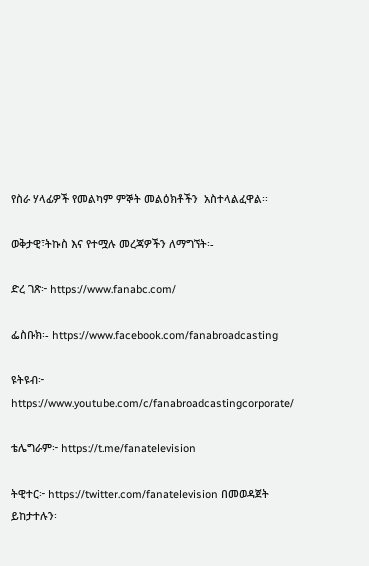የስራ ሃላፊዎች የመልካም ምኞት መልዕክቶችን  አስተላልፈዋል፡፡

ወቅታዊ፣ትኩስ እና የተሟሉ መረጃዎችን ለማግኘት፡-

ድረ ገጽ፦ https://www.fanabc.com/

ፌስቡክ፡- https://www.facebook.com/fanabroadcasting

ዩትዩብ፦ https://www.youtube.com/c/fanabroadcastingcorporate/

ቴሌግራም፦ https://t.me/fanatelevision

ትዊተር፦ https://twitter.com/fanatelevision በመወዳጀት ይከታተሉን፡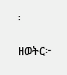፡

ዘወትር፦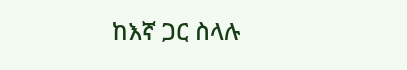ከእኛ ጋር ስላሉ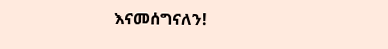እናመሰግናለን!